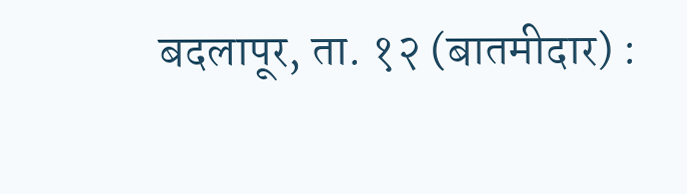बदलापूर, ता. १२ (बातमीदार) :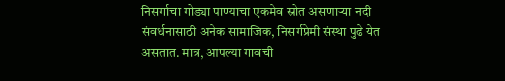निसर्गाचा गोड्या पाण्याचा एकमेव स्रोत असणाऱ्या नदी संवर्धनासाठी अनेक सामाजिक, निसर्गप्रेमी संस्था पुढे येत असतात. मात्र, आपल्या गावची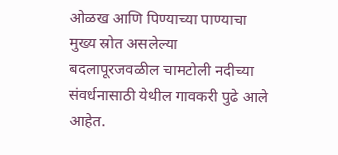ओळख आणि पिण्याच्या पाण्याचा मुख्य स्रोत असलेल्या बदलापूरजवळील चामटोली नदीच्या संवर्धनासाठी येथील गावकरी पुढे आले आहेत.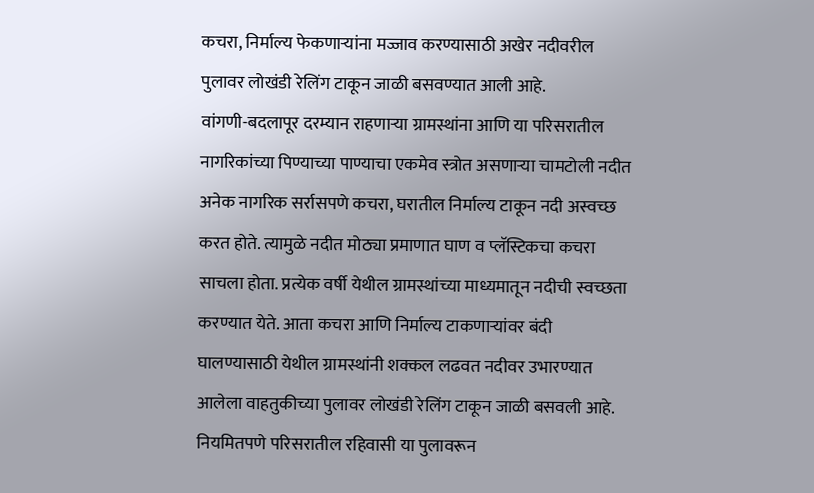कचरा, निर्माल्य फेकणाऱ्यांना मज्जाव करण्यासाठी अखेर नदीवरील पुलावर लोखंडी रेलिंग टाकून जाळी बसवण्यात आली आहे.
वांगणी-बदलापूर दरम्यान राहणाऱ्या ग्रामस्थांना आणि या परिसरातील नागरिकांच्या पिण्याच्या पाण्याचा एकमेव स्त्रोत असणाऱ्या चामटोली नदीत अनेक नागरिक सर्रासपणे कचरा, घरातील निर्माल्य टाकून नदी अस्वच्छ करत होते. त्यामुळे नदीत मोठ्या प्रमाणात घाण व प्लॅस्टिकचा कचरा साचला होता. प्रत्येक वर्षी येथील ग्रामस्थांच्या माध्यमातून नदीची स्वच्छता करण्यात येते. आता कचरा आणि निर्माल्य टाकणाऱ्यांवर बंदी घालण्यासाठी येथील ग्रामस्थांनी शक्कल लढवत नदीवर उभारण्यात आलेला वाहतुकीच्या पुलावर लोखंडी रेलिंग टाकून जाळी बसवली आहे. नियमितपणे परिसरातील रहिवासी या पुलावरून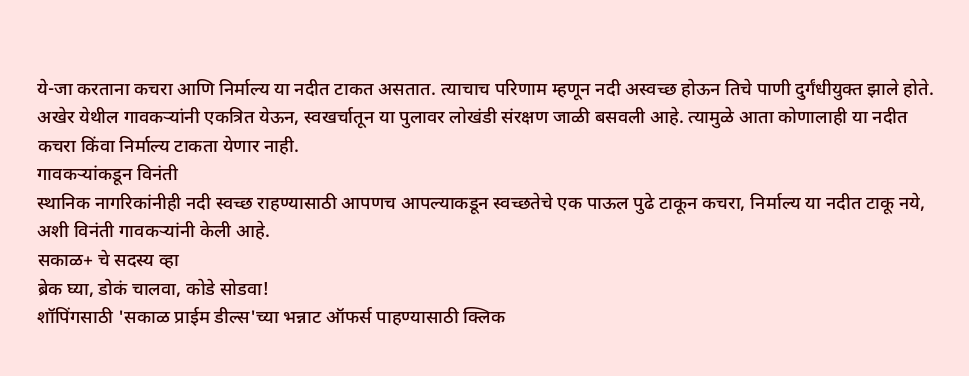ये-जा करताना कचरा आणि निर्माल्य या नदीत टाकत असतात. त्याचाच परिणाम म्हणून नदी अस्वच्छ होऊन तिचे पाणी दुर्गंधीयुक्त झाले होते. अखेर येथील गावकऱ्यांनी एकत्रित येऊन, स्वखर्चातून या पुलावर लोखंडी संरक्षण जाळी बसवली आहे. त्यामुळे आता कोणालाही या नदीत कचरा किंवा निर्माल्य टाकता येणार नाही.
गावकऱ्यांकडून विनंती
स्थानिक नागरिकांनीही नदी स्वच्छ राहण्यासाठी आपणच आपल्याकडून स्वच्छतेचे एक पाऊल पुढे टाकून कचरा, निर्माल्य या नदीत टाकू नये, अशी विनंती गावकऱ्यांनी केली आहे.
सकाळ+ चे सदस्य व्हा
ब्रेक घ्या, डोकं चालवा, कोडे सोडवा!
शॉपिंगसाठी 'सकाळ प्राईम डील्स'च्या भन्नाट ऑफर्स पाहण्यासाठी क्लिक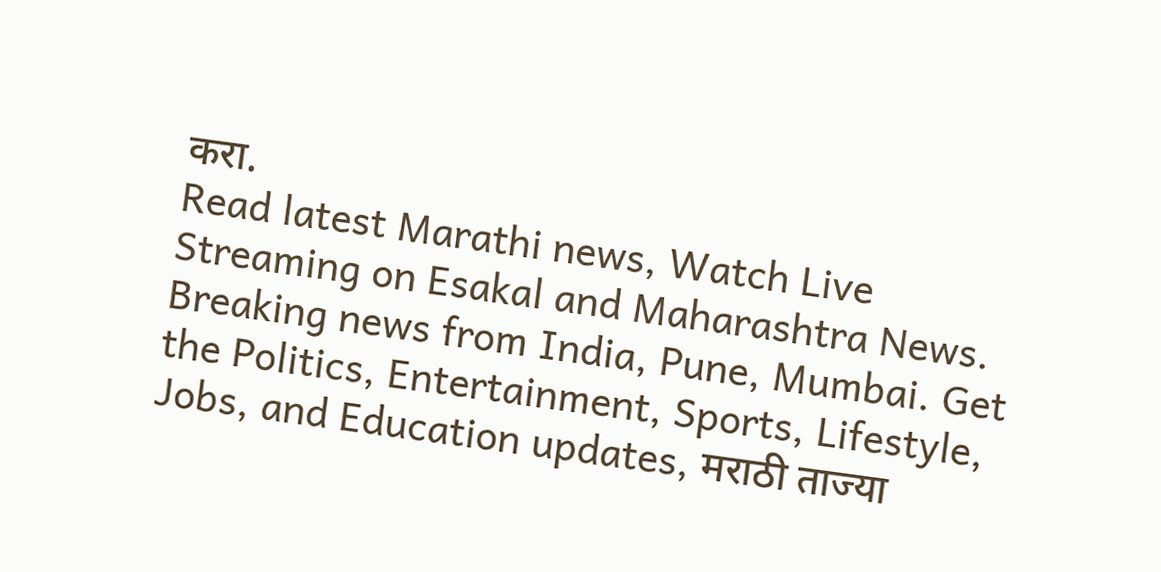करा.
Read latest Marathi news, Watch Live Streaming on Esakal and Maharashtra News. Breaking news from India, Pune, Mumbai. Get the Politics, Entertainment, Sports, Lifestyle, Jobs, and Education updates, मराठी ताज्या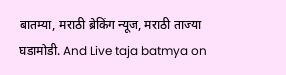बातम्या, मराठी ब्रेकिंग न्यूज, मराठी ताज्या घडामोडी. And Live taja batmya on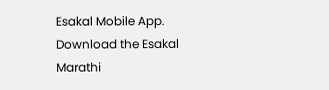Esakal Mobile App. Download the Esakal Marathi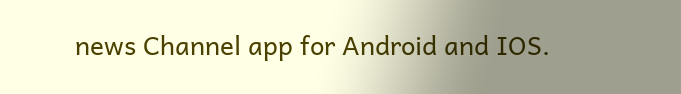news Channel app for Android and IOS.